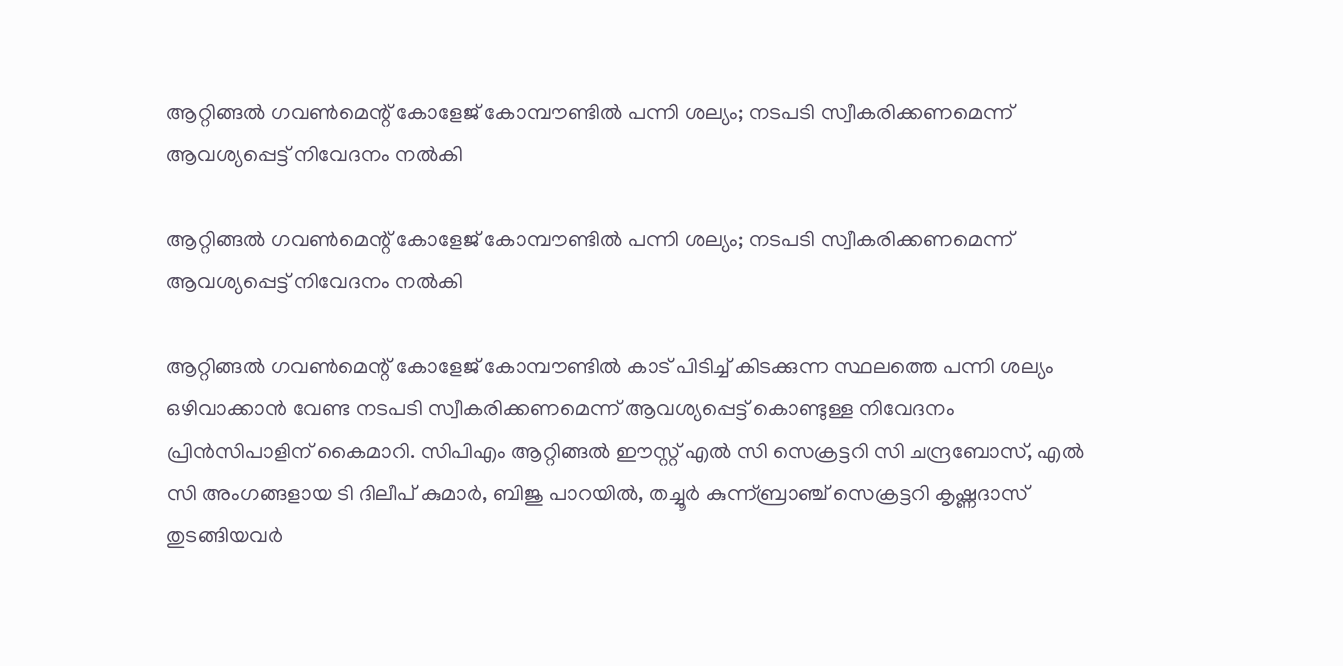ആറ്റിങ്ങൽ ഗവൺമെന്റ് കോളേജ് കോമ്പൗണ്ടിൽ പന്നി ശല്യം; നടപടി സ്വീകരിക്കണമെന്ന് ആവശ്യപ്പെട്ട് നിവേദനം നൽകി

ആറ്റിങ്ങൽ ഗവൺമെന്റ് കോളേജ് കോമ്പൗണ്ടിൽ പന്നി ശല്യം; നടപടി സ്വീകരിക്കണമെന്ന് ആവശ്യപ്പെട്ട് നിവേദനം നൽകി

ആറ്റിങ്ങൽ ഗവൺമെന്റ് കോളേജ് കോമ്പൗണ്ടിൽ കാട് പിടിച്ച് കിടക്കുന്ന സ്ഥലത്തെ പന്നി ശല്യം ഒഴിവാക്കാൻ വേണ്ട നടപടി സ്വീകരിക്കണമെന്ന് ആവശ്യപ്പെട്ട് കൊണ്ടുള്ള നിവേദനം പ്രിൻസിപാളിന് കൈമാറി. സിപിഎം ആറ്റിങ്ങൽ ഈസ്റ്റ് എൽ സി സെക്രട്ടറി സി ചന്ദ്രബോസ്, എൽ സി അംഗങ്ങളായ ടി ദിലീപ് കുമാർ, ബിജു പാറയിൽ, തച്ചൂർ കുന്ന്ബ്രാഞ്ച് സെക്രട്ടറി കൃഷ്ണദാസ് തുടങ്ങിയവർ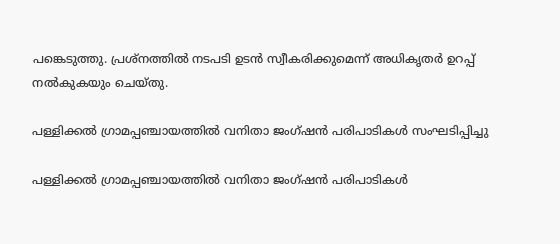പങ്കെടുത്തു. പ്രശ്നത്തിൽ നടപടി ഉടൻ സ്വീകരിക്കുമെന്ന് അധികൃതർ ഉറപ്പ് നൽകുകയും ചെയ്തു.

പള്ളിക്കൽ ഗ്രാമപ്പഞ്ചായത്തിൽ വനിതാ ജംഗ്ഷൻ പരിപാടികൾ സംഘടിപ്പിച്ചു

പള്ളിക്കൽ ഗ്രാമപ്പഞ്ചായത്തിൽ വനിതാ ജംഗ്ഷൻ പരിപാടികൾ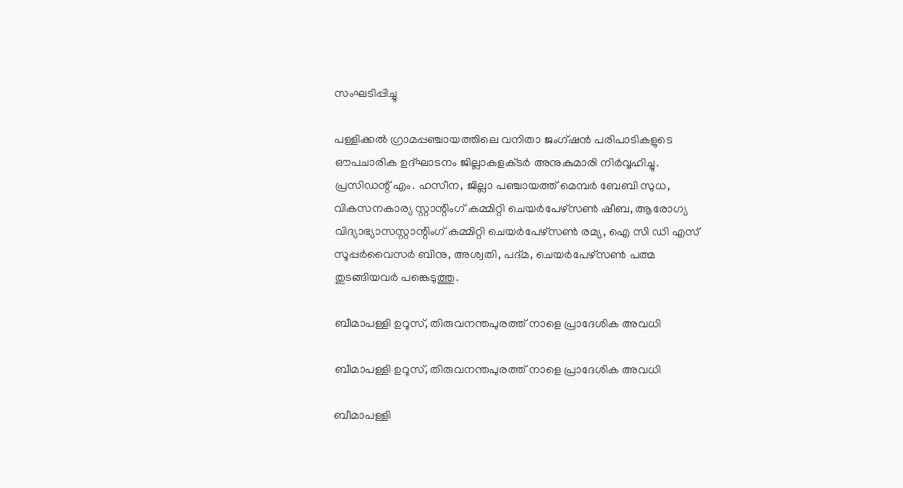സംഘടിപ്പിച്ചു

പള്ളിക്കൽ ഗ്രാമപ്പഞ്ചായത്തിലെ വനിതാ ജംഗ്ഷൻ പരിപാടികളുടെ ഔപചാരിക ഉദ്ഘാടനം ജില്ലാകളക്‌ടർ അനുകുമാരി നിർവ്വഹിച്ചു. പ്രസിഡന്റ്‌ എം. ഹസീന, ജില്ലാ പഞ്ചായത്ത്‌ മെമ്പർ ബേബി സുധ, വികസനകാര്യ സ്റ്റാന്റിംഗ് കമ്മിറ്റി ചെയർപേഴ്സൺ ഷീബ, ആരോഗ്യ വിദ്യാഭ്യാസസ്റ്റാന്റിംഗ് കമ്മിറ്റി ചെയർപേഴ്സൺ രമ്യ, ഐ സി ഡി എസ് സൂപ്പർവൈസർ ബിനു, അശ്വതി, പദ്മ, ചെയർപേഴ്സൺ പത്മ തുടങ്ങിയവർ പങ്കെടുത്തു.

ബീമാപള്ളി ഉറൂസ്, തിരുവനന്തപുരത്ത് നാളെ പ്രാദേശിക അവധി

ബീമാപള്ളി ഉറൂസ്, തിരുവനന്തപുരത്ത് നാളെ പ്രാദേശിക അവധി

ബീമാപള്ളി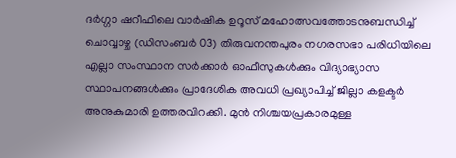ദർഗ്ഗാ ഷറീഫിലെ വാർഷിക ഉറൂസ് മഹോത്സവത്തോടനുബന്ധിച്ച് ചൊവ്വാഴ്ച (ഡിസംബർ 03) തിരുവനന്തപുരം നഗരസഭാ പരിധിയിലെ എല്ലാ സംസ്ഥാന സർക്കാർ ഓഫീസുകൾക്കും വിദ്യാഭ്യാസ സ്ഥാപനങ്ങൾക്കും പ്രാദേശിക അവധി പ്രഖ്യാപിച്ച് ജില്ലാ കളക്ടർ അനുകുമാരി ഉത്തരവിറക്കി. മുൻ നിശ്ചയപ്രകാരമുള്ള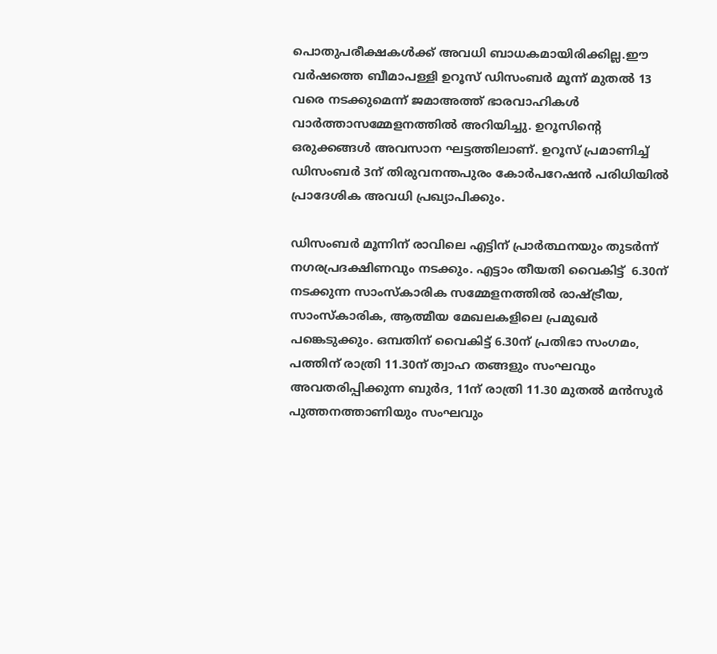പൊതുപരീക്ഷകൾക്ക് അവധി ബാധകമായിരിക്കില്ല.ഈ വർഷത്തെ ബീമാപള്ളി ഉറൂസ് ഡിസംബർ മൂന്ന് മുതൽ 13 വരെ നടക്കുമെന്ന് ജമാഅത്ത് ഭാരവാഹികൾ വാർത്താസമ്മേളനത്തിൽ അറിയിച്ചു. ഉറൂസിന്റെ ഒരുക്കങ്ങൾ അവസാന ഘട്ടത്തിലാണ്. ഉറൂസ് പ്രമാണിച്ച് ഡിസംബർ 3ന് തിരുവനന്തപുരം കോർപറേഷൻ പരിധിയിൽ പ്രാദേശിക അവധി പ്രഖ്യാപിക്കും.

ഡിസംബർ മൂന്നിന് രാവിലെ എട്ടിന് പ്രാർത്ഥനയും തുടർന്ന് നഗരപ്രദക്ഷിണവും നടക്കും. എട്ടാം തീയതി വൈകിട്ട്‌  6.30ന് നടക്കുന്ന സാംസ്കാരിക സമ്മേളനത്തിൽ രാഷ്ട്രീയ, സാംസ്കാരിക, ആത്മീയ മേഖലകളിലെ പ്രമുഖർ പങ്കെടുക്കും. ഒമ്പതിന് വൈകിട്ട് 6.30ന് പ്രതിഭാ സംഗമം, പത്തിന് രാത്രി 11.30ന് ത്വാഹ തങ്ങളും സംഘവും അവതരിപ്പിക്കുന്ന ബുർദ, 11ന് രാത്രി 11.30 മുതൽ മൻസൂർ പുത്തനത്താണിയും സംഘവും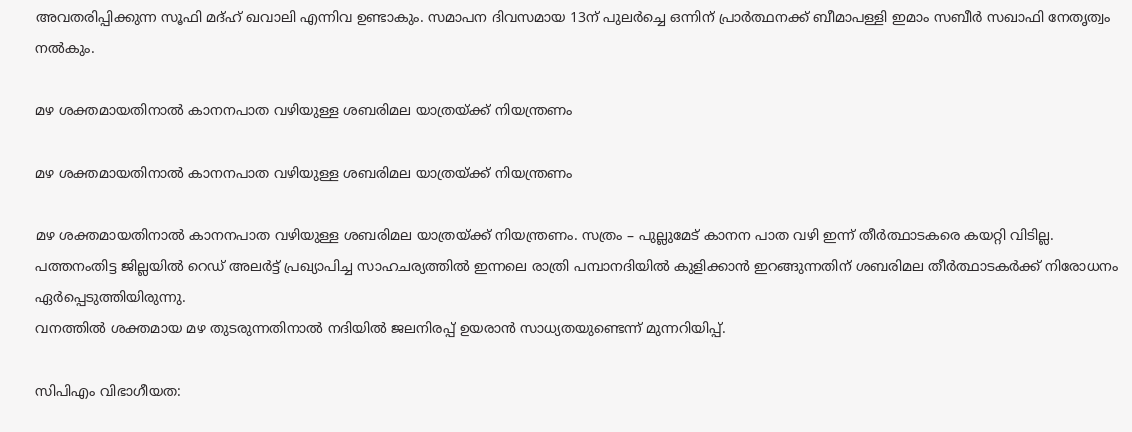അവതരിപ്പിക്കുന്ന സൂഫി മദ്ഹ് ഖവാലി എന്നിവ ഉണ്ടാകും. സമാപന ദിവസമായ 13ന് പുലർച്ചെ ഒന്നിന് പ്രാർത്ഥനക്ക് ബീമാപള്ളി ഇമാം സബീർ സഖാഫി നേതൃത്വം നൽകും.

മഴ ശക്തമായതിനാൽ കാനനപാത വഴിയുള്ള ശബരിമല യാത്രയ്ക്ക് നിയന്ത്രണം

മഴ ശക്തമായതിനാൽ കാനനപാത വഴിയുള്ള ശബരിമല യാത്രയ്ക്ക് നിയന്ത്രണം

മഴ ശക്തമായതിനാൽ കാനനപാത വഴിയുള്ള ശബരിമല യാത്രയ്ക്ക് നിയന്ത്രണം. സത്രം – പുല്ലുമേട് കാനന പാത വഴി ഇന്ന് തീർത്ഥാടകരെ കയറ്റി വിടില്ല. പത്തനംതിട്ട ജില്ലയിൽ റെഡ് അലർട്ട് പ്രഖ്യാപിച്ച സാഹചര്യത്തിൽ ഇന്നലെ രാത്രി പമ്പാനദിയിൽ കുളിക്കാൻ ഇറങ്ങുന്നതിന് ശബരിമല തീർത്ഥാടകർക്ക് നിരോധനം ഏർപ്പെടുത്തിയിരുന്നു.
വനത്തിൽ ശക്തമായ മഴ തുടരുന്നതിനാൽ നദിയിൽ ജലനിരപ്പ് ഉയരാൻ സാധ്യതയുണ്ടെന്ന് മുന്നറിയിപ്പ്.

സിപിഎം വിഭാഗീയത: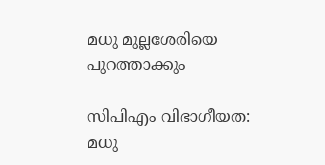മധു മുല്ലശേരിയെ പുറത്താക്കും

സിപിഎം വിഭാഗീയത: മധു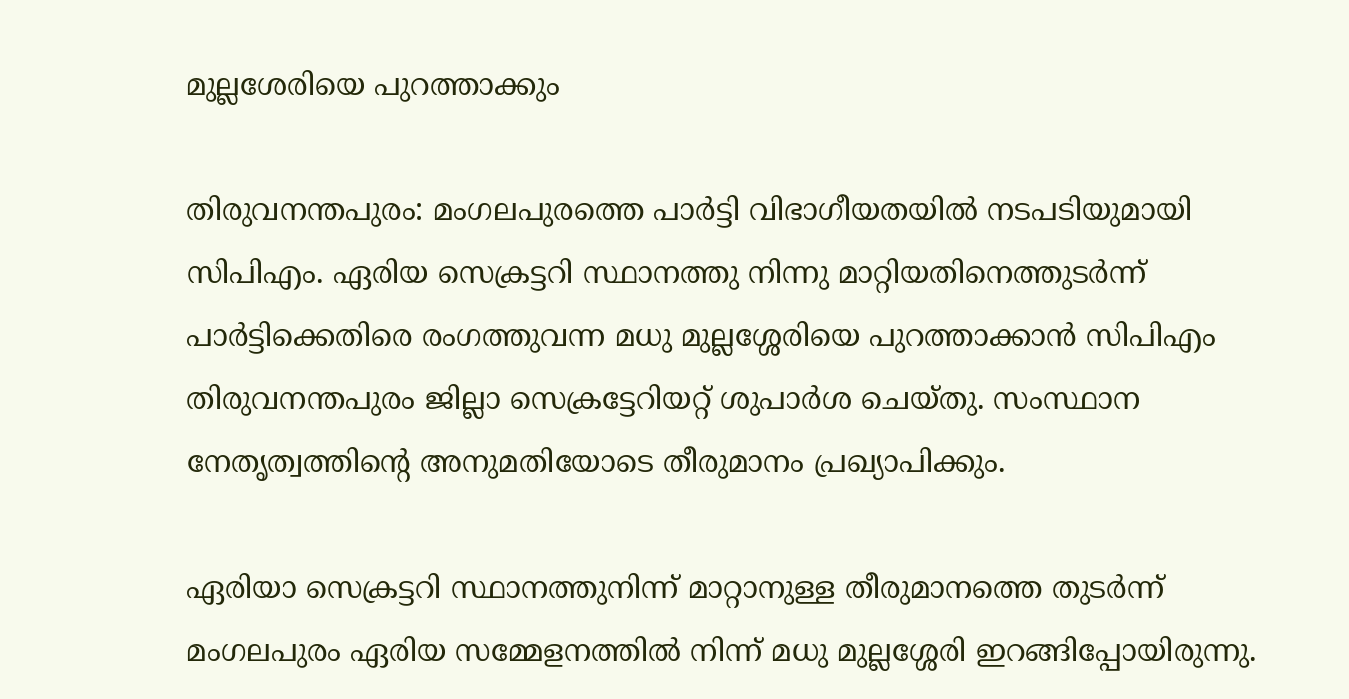മുല്ലശേരിയെ പുറത്താക്കും

തിരുവനന്തപുരം: മംഗലപുരത്തെ പാര്‍ട്ടി വിഭാഗീയതയില്‍ നടപടിയുമായി സിപിഎം. ഏരിയ സെക്രട്ടറി സ്ഥാനത്തു നിന്നു മാറ്റിയതിനെത്തുടര്‍ന്ന് പാര്‍ട്ടിക്കെതിരെ രംഗത്തുവന്ന മധു മുല്ലശ്ശേരിയെ പുറത്താക്കാന്‍ സിപിഎം തിരുവനന്തപുരം ജില്ലാ സെക്രട്ടേറിയറ്റ് ശുപാര്‍ശ ചെയ്തു. സംസ്ഥാന നേതൃത്വത്തിന്റെ അനുമതിയോടെ തീരുമാനം പ്രഖ്യാപിക്കും.

ഏരിയാ സെക്രട്ടറി സ്ഥാനത്തുനിന്ന് മാറ്റാനുള്ള തീരുമാനത്തെ തുടര്‍ന്ന് മംഗലപുരം ഏരിയ സമ്മേളനത്തില്‍ നിന്ന് മധു മുല്ലശ്ശേരി ഇറങ്ങിപ്പോയിരുന്നു.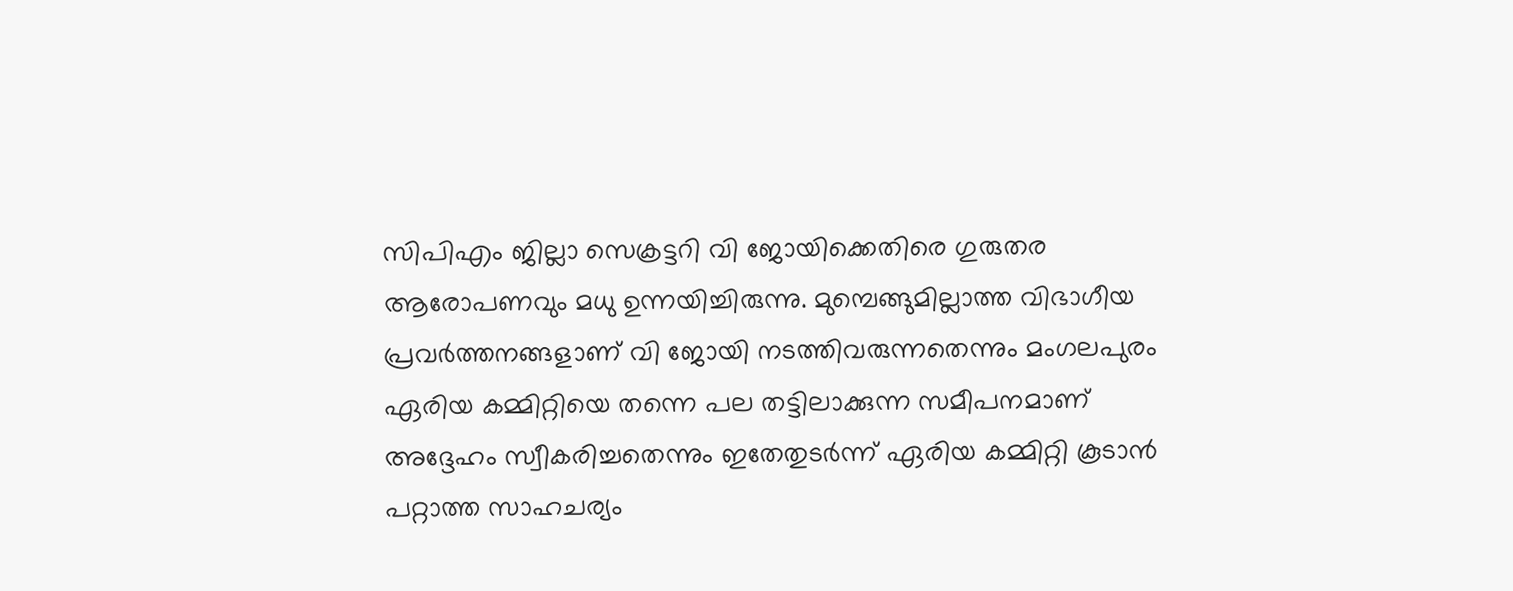സിപിഎം ജില്ലാ സെക്രട്ടറി വി ജോയിക്കെതിരെ ഗുരുതര ആരോപണവും മധു ഉന്നയിച്ചിരുന്നു. മുമ്പെങ്ങുമില്ലാത്ത വിഭാഗീയ പ്രവര്‍ത്തനങ്ങളാണ് വി ജോയി നടത്തിവരുന്നതെന്നും മംഗലപുരം ഏരിയ കമ്മിറ്റിയെ തന്നെ പല തട്ടിലാക്കുന്ന സമീപനമാണ് അദ്ദേഹം സ്വീകരിച്ചതെന്നും ഇതേതുടര്‍ന്ന് ഏരിയ കമ്മിറ്റി കൂടാന്‍ പറ്റാത്ത സാഹചര്യം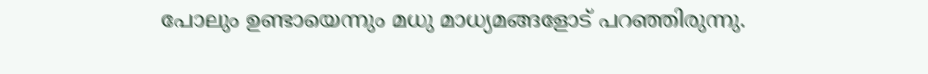പോലും ഉണ്ടായെന്നും മധു മാധ്യമങ്ങളോട് പറഞ്ഞിരുന്നു.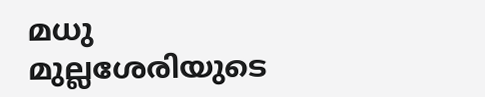മധു മുല്ലശേരിയുടെ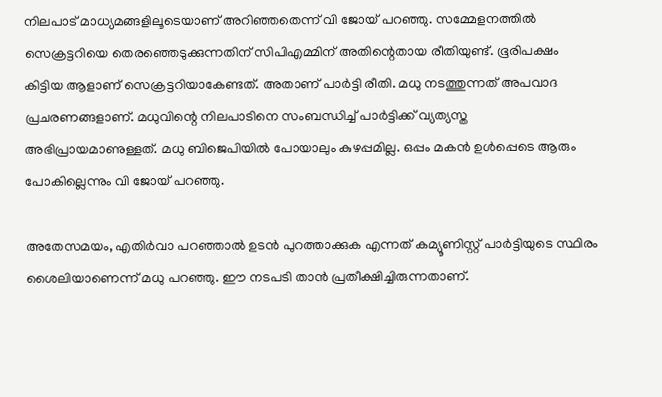നിലപാട് മാധ്യമങ്ങളിലൂടെയാണ് അറിഞ്ഞതെന്ന് വി ജോയ് പറഞ്ഞു. സമ്മേളനത്തില്‍ സെക്രട്ടറിയെ തെരഞ്ഞെടുക്കുന്നതിന് സിപിഎമ്മിന് അതിന്റെതായ രീതിയുണ്ട്. ഭൂരിപക്ഷം കിട്ടിയ ആളാണ് സെക്രട്ടറിയാകേണ്ടത്. അതാണ് പാര്‍ട്ടി രീതി. മധു നടത്തുന്നത് അപവാദ പ്രചരണങ്ങളാണ്. മധുവിന്റെ നിലപാടിനെ സംബന്ധിച്ച് പാര്‍ട്ടിക്ക് വ്യത്യസ്ത അഭിപ്രായമാണുള്ളത്. മധു ബിജെപിയില്‍ പോയാലും കുഴപ്പമില്ല. ഒപ്പം മകന്‍ ഉള്‍പ്പെടെ ആരും പോകില്ലെന്നും വി ജോയ് പറഞ്ഞു.

അതേസമയം, എതിര്‍വാ പറഞ്ഞാല്‍ ഉടന്‍ പുറത്താക്കുക എന്നത് കമ്യൂണിസ്റ്റ് പാര്‍ട്ടിയുടെ സ്ഥിരം ശൈലിയാണെന്ന് മധു പറഞ്ഞു. ഈ നടപടി താന്‍ പ്രതീക്ഷിച്ചിരുന്നതാണ്.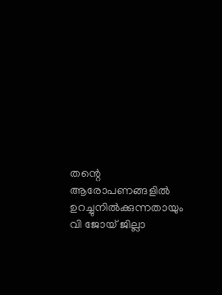തന്റെ ആരോപണങ്ങളില്‍ ഉറച്ചുനില്‍ക്കുന്നതായും വി ജോയ് ജില്ലാ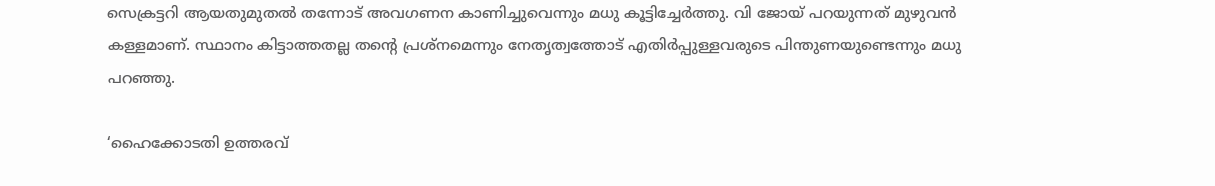സെക്രട്ടറി ആയതുമുതല്‍ തന്നോട് അവഗണന കാണിച്ചുവെന്നും മധു കൂട്ടിച്ചേര്‍ത്തു. വി ജോയ് പറയുന്നത് മുഴുവന്‍ കള്ളമാണ്. സ്ഥാനം കിട്ടാത്തതല്ല തന്റെ പ്രശ്‌നമെന്നും നേതൃത്വത്തോട് എതിര്‍പ്പുള്ളവരുടെ പിന്തുണയുണ്ടെന്നും മധു പറഞ്ഞു.

‘ഹൈക്കോടതി ഉത്തരവ്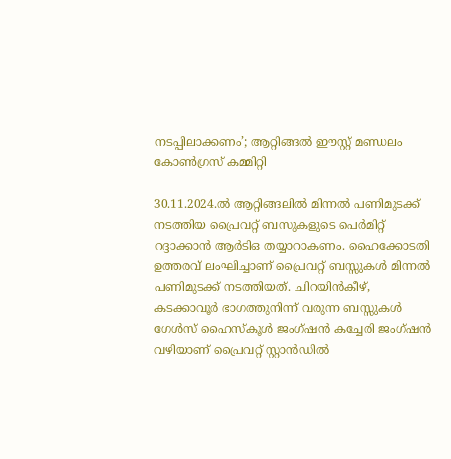നടപ്പിലാക്കണം’; ആറ്റിങ്ങൽ ഈസ്റ്റ് മണ്ഡലം കോൺഗ്രസ് കമ്മിറ്റി

30.11.2024.ൽ ആറ്റിങ്ങലിൽ മിന്നൽ പണിമുടക്ക് നടത്തിയ പ്രൈവറ്റ് ബസുകളുടെ പെർമിറ്റ് റദ്ദാക്കാൻ ആർടിഒ തയ്യാറാകണം. ഹൈക്കോടതി ഉത്തരവ് ലംഘിച്ചാണ് പ്രൈവറ്റ് ബസ്സുകൾ മിന്നൽ പണിമുടക്ക് നടത്തിയത്. ചിറയിൻകീഴ്, കടക്കാവൂർ ഭാഗത്തുനിന്ന് വരുന്ന ബസ്സുകൾ ഗേൾസ് ഹൈസ്കൂൾ ജംഗ്ഷൻ കച്ചേരി ജംഗ്ഷൻ വഴിയാണ് പ്രൈവറ്റ് സ്റ്റാൻഡിൽ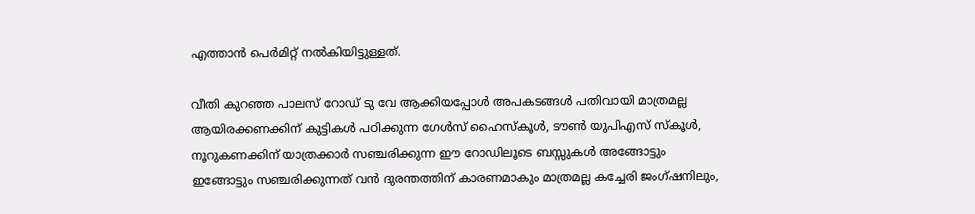എത്താൻ പെർമിറ്റ് നൽകിയിട്ടുള്ളത്.

വീതി കുറഞ്ഞ പാലസ് റോഡ് ടു വേ ആക്കിയപ്പോൾ അപകടങ്ങൾ പതിവായി മാത്രമല്ല ആയിരക്കണക്കിന് കുട്ടികൾ പഠിക്കുന്ന ഗേൾസ് ഹൈസ്കൂൾ, ടൗൺ യുപിഎസ് സ്കൂൾ, നൂറുകണക്കിന് യാത്രക്കാർ സഞ്ചരിക്കുന്ന ഈ റോഡിലൂടെ ബസ്സുകൾ അങ്ങോട്ടും ഇങ്ങോട്ടും സഞ്ചരിക്കുന്നത് വൻ ദുരന്തത്തിന് കാരണമാകും മാത്രമല്ല കച്ചേരി ജംഗ്ഷനിലും,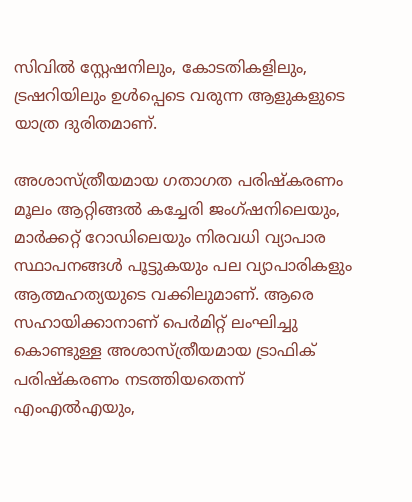സിവിൽ സ്റ്റേഷനിലും, കോടതികളിലും, ട്രഷറിയിലും ഉൾപ്പെടെ വരുന്ന ആളുകളുടെ യാത്ര ദുരിതമാണ്.

അശാസ്ത്രീയമായ ഗതാഗത പരിഷ്കരണം മൂലം ആറ്റിങ്ങൽ കച്ചേരി ജംഗ്ഷനിലെയും, മാർക്കറ്റ് റോഡിലെയും നിരവധി വ്യാപാര സ്ഥാപനങ്ങൾ പൂട്ടുകയും പല വ്യാപാരികളും ആത്മഹത്യയുടെ വക്കിലുമാണ്. ആരെ സഹായിക്കാനാണ് പെർമിറ്റ് ലംഘിച്ചു കൊണ്ടുള്ള അശാസ്ത്രീയമായ ട്രാഫിക് പരിഷ്കരണം നടത്തിയതെന്ന് എംഎൽഎയും,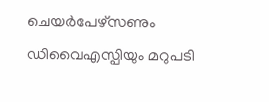ചെയർപേഴ്സണും ഡിവൈഎസ്പിയും മറുപടി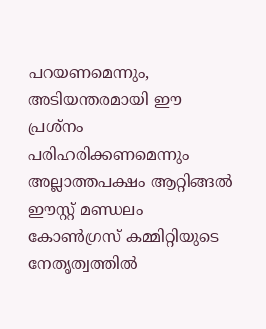പറയണമെന്നും, അടിയന്തരമായി ഈ പ്രശ്നം പരിഹരിക്കണമെന്നും അല്ലാത്തപക്ഷം ആറ്റിങ്ങൽ ഈസ്റ്റ് മണ്ഡലം കോൺഗ്രസ് കമ്മിറ്റിയുടെ നേതൃത്വത്തിൽ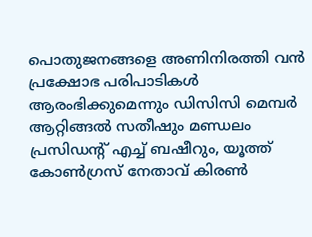പൊതുജനങ്ങളെ അണിനിരത്തി വൻ പ്രക്ഷോഭ പരിപാടികൾ ആരംഭിക്കുമെന്നും ഡിസിസി മെമ്പർ ആറ്റിങ്ങൽ സതീഷും മണ്ഡലം പ്രസിഡന്റ് എച്ച് ബഷീറും, യൂത്ത് കോൺഗ്രസ് നേതാവ് കിരൺ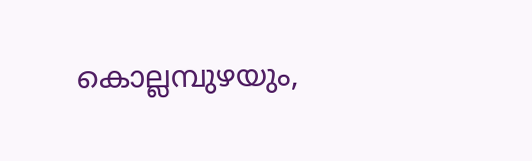കൊല്ലമ്പുഴയും,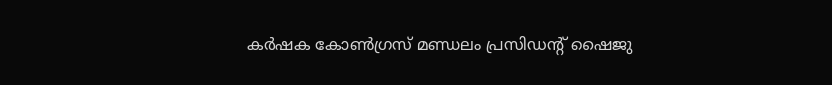കർഷക കോൺഗ്രസ് മണ്ഡലം പ്രസിഡന്റ് ഷൈജു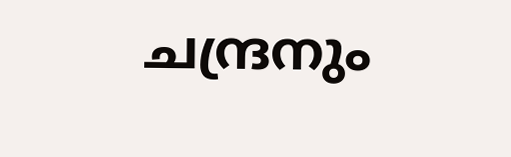ചന്ദ്രനും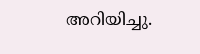അറിയിച്ചു.